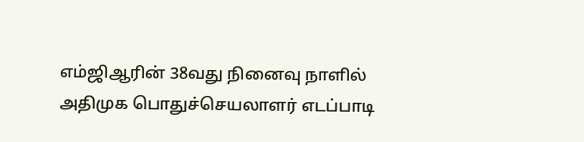எம்ஜிஆரின் 38வது நினைவு நாளில் அதிமுக பொதுச்செயலாளர் எடப்பாடி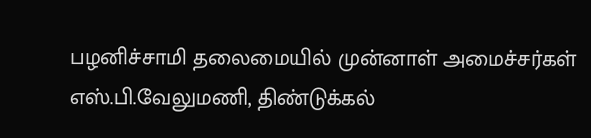பழனிச்சாமி தலைமையில் முன்னாள் அமைச்சர்கள் எஸ்.பி.வேலுமணி, திண்டுக்கல்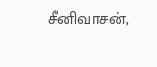சீனிவாசன்,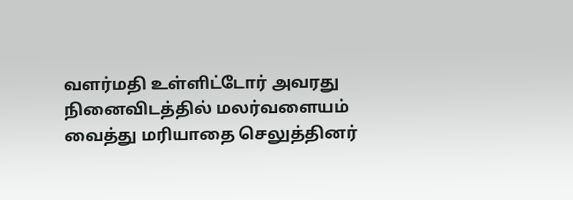வளர்மதி உள்ளிட்டோர் அவரது நினைவிடத்தில் மலர்வளையம் வைத்து மரியாதை செலுத்தினர்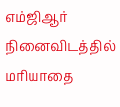எம்ஜிஆர் நினைவிடத்தில் மரியாதை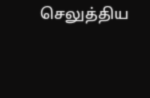செலுத்திய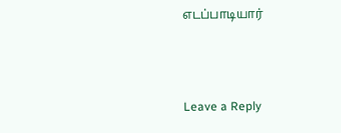எடப்பாடியார்



Leave a Reply